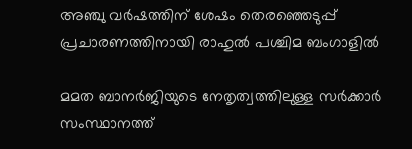അഞ്ചു വർഷത്തിന് ശേഷം തെരഞ്ഞെടുപ്പ് പ്രചാരണത്തിനായി രാഹുൽ പശ്ചിമ ബംഗാളിൽ

മമത ബാനർജിയുടെ നേതൃത്വത്തിലുള്ള സർക്കാർ സംസ്ഥാനത്ത്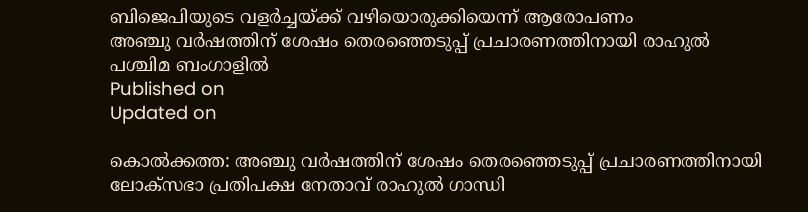ബിജെപിയുടെ വളർച്ചയ്ക്ക് വഴിയൊരുക്കിയെന്ന് ആരോപണം
അഞ്ചു വർഷത്തിന് ശേഷം തെരഞ്ഞെടുപ്പ് പ്രചാരണത്തിനായി രാഹുൽ പശ്ചിമ ബംഗാളിൽ
Published on
Updated on

കൊൽക്കത്ത: അഞ്ചു വർഷത്തിന് ശേഷം തെരഞ്ഞെടുപ്പ് പ്രചാരണത്തിനായി ലോക്സഭാ പ്രതിപക്ഷ നേതാവ് രാഹുൽ ഗാന്ധി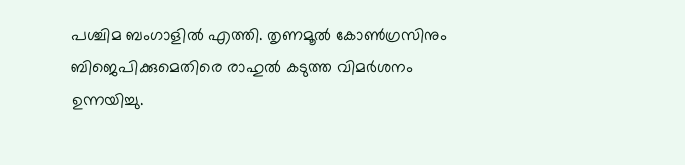പശ്ചിമ ബംഗാളിൽ എത്തി. തൃണമൂൽ കോൺഗ്രസിനും ബിജെപിക്കുമെതിരെ രാഹുൽ കടുത്ത വിമർശനം ഉന്നയിച്ചു.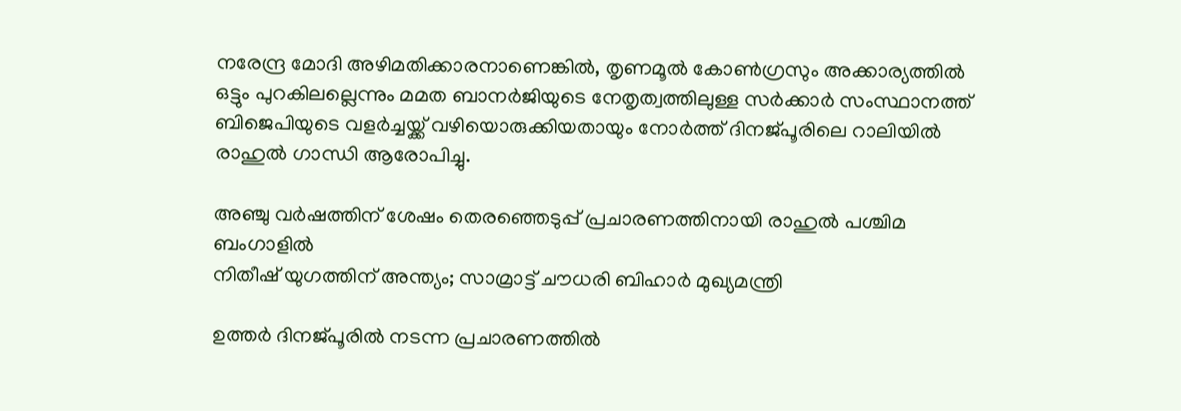നരേന്ദ്ര മോദി അഴിമതിക്കാരനാണെങ്കിൽ, തൃണമൂൽ കോൺഗ്രസും അക്കാര്യത്തിൽ ഒട്ടും പുറകിലല്ലെന്നും മമത ബാനർജിയുടെ നേതൃത്വത്തിലുള്ള സർക്കാർ സംസ്ഥാനത്ത് ബിജെപിയുടെ വളർച്ചയ്ക്ക് വഴിയൊരുക്കിയതായും നോർത്ത് ദിനജ്പൂരിലെ റാലിയിൽ രാഹുൽ ഗാന്ധി ആരോപിച്ചു.

അഞ്ചു വർഷത്തിന് ശേഷം തെരഞ്ഞെടുപ്പ് പ്രചാരണത്തിനായി രാഹുൽ പശ്ചിമ ബംഗാളിൽ
നിതീഷ് യുഗത്തിന് അന്ത്യം; സാമ്രാട്ട് ചൗധരി ബിഹാർ മുഖ്യമന്ത്രി

ഉത്തർ ദിനജ്പൂരിൽ നടന്ന പ്രചാരണത്തിൽ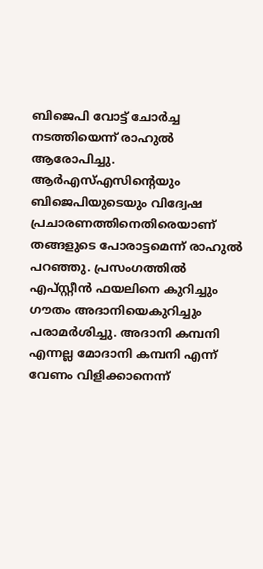ബിജെപി വോട്ട് ചോർച്ച നടത്തിയെന്ന് രാഹുൽ ആരോപിച്ചു. ആർഎസ്എസിൻ്റെയും ബിജെപിയുടെയും വിദ്വേഷ പ്രചാരണത്തിനെതിരെയാണ് തങ്ങളുടെ പോരാട്ടമെന്ന് രാഹുൽ പറഞ്ഞു. പ്രസംഗത്തിൽ എപ്സ്റ്റീൻ ഫയലിനെ കുറിച്ചും ഗൗതം അദാനിയെകുറിച്ചും പരാമർശിച്ചു. അദാനി കമ്പനി എന്നല്ല മോദാനി കമ്പനി എന്ന് വേണം വിളിക്കാനെന്ന്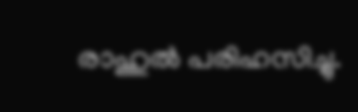രാഹുൽ പരിഹസിച്ചു.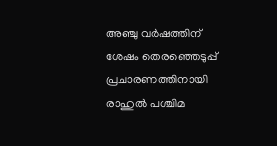അഞ്ചു വർഷത്തിന് ശേഷം തെരഞ്ഞെടുപ്പ് പ്രചാരണത്തിനായി രാഹുൽ പശ്ചിമ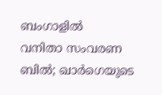ബംഗാളിൽ
വനിതാ സംവരണ ബിൽ; ഖാർഗെയുടെ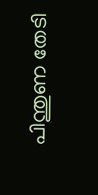പിന്തുണ തേടി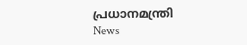പ്രധാനമന്ത്രി
News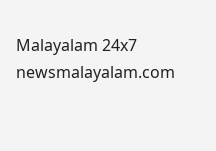Malayalam 24x7
newsmalayalam.com